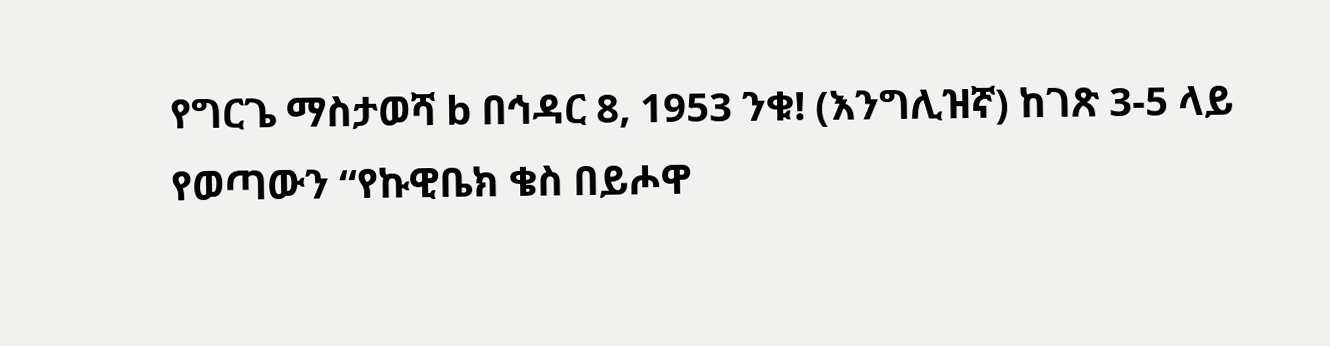የግርጌ ማስታወሻ b በኅዳር 8, 1953 ንቁ! (እንግሊዝኛ) ከገጽ 3-5 ላይ የወጣውን “የኩዊቤክ ቄስ በይሖዋ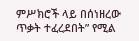ምሥክሮች ላይ በሰነዘረው ጥቃት ተፈረደበት” የሚል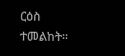ርዕስ ተመልከት።